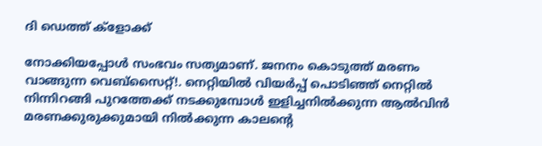ദി ഡെത്ത് ക്ളോക്ക്

നോക്കിയപ്പോൾ സംഭവം സത്യമാണ്. ജനനം കൊടുത്ത് മരണം വാങ്ങുന്ന വെബ്‌സൈറ്റ്!. നെറ്റിയിൽ വിയർപ്പ് പൊടിഞ്ഞ് നെറ്റിൽ നിന്നിറങ്ങി പുറത്തേക്ക് നടക്കുമ്പോൾ ഇളിച്ചനിൽക്കുന്ന ആൽവിൻ മരണക്കുരുക്കുമായി നിൽക്കുന്ന കാലന്റെ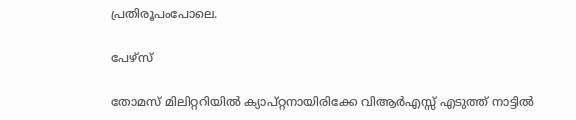പ്രതിരൂപംപോലെ.

പേഴ്സ്

തോമസ് മിലിറ്ററിയിൽ ക്യാപ്റ്റനായിരിക്കേ വിആർഎസ്സ് എടുത്ത് നാട്ടിൽ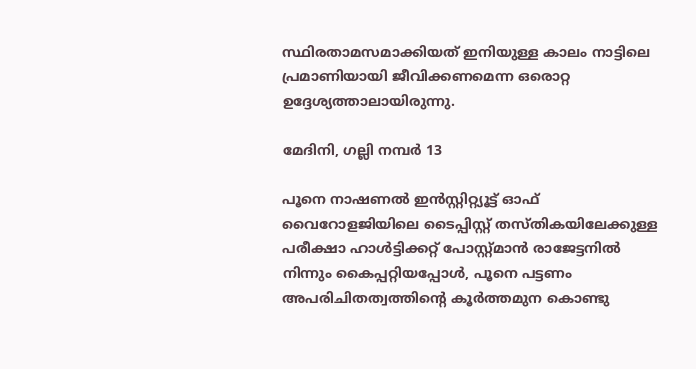സ്ഥിരതാമസമാക്കിയത് ഇനിയുള്ള കാലം നാട്ടിലെ പ്രമാണിയായി ജീവിക്കണമെന്ന ഒരൊറ്റ ഉദ്ദേശ്യത്താലായിരുന്നു.

മേദിനി, ഗല്ലി നമ്പർ 13

പൂനെ നാഷണൽ ഇൻസ്റ്റിറ്റ്യൂട്ട് ഓഫ് വൈറോളജിയിലെ ടൈപ്പിസ്റ്റ് തസ്തികയിലേക്കുള്ള പരീക്ഷാ ഹാൾട്ടിക്കറ്റ് പോസ്റ്റ്മാൻ രാജേട്ടനിൽ നിന്നും കൈപ്പറ്റിയപ്പോൾ, പൂനെ പട്ടണം അപരിചിതത്വത്തിന്റെ കൂർത്തമുന കൊണ്ടു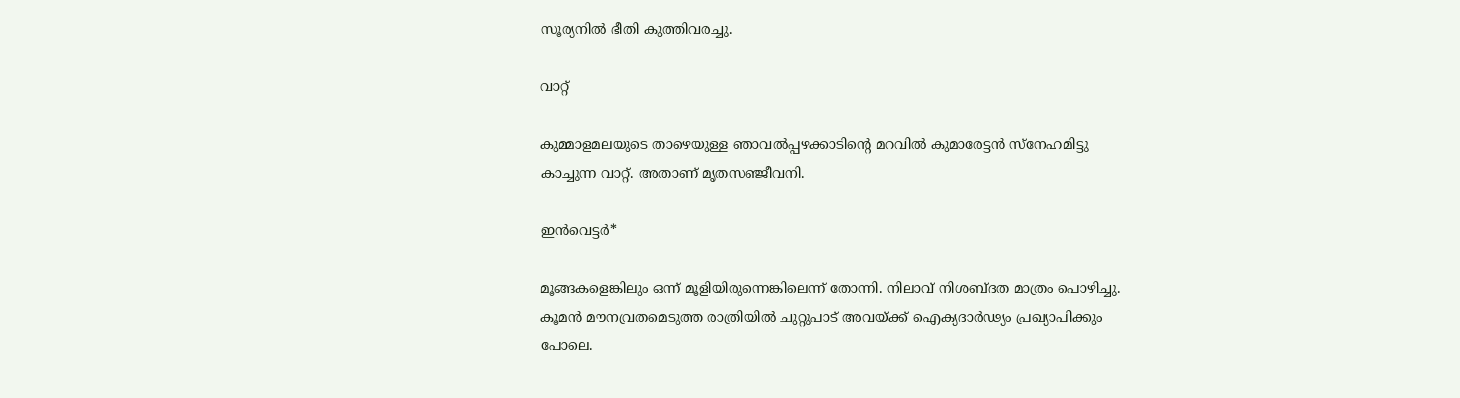സൂര്യനിൽ ഭീതി കുത്തിവരച്ചു.

വാറ്റ്

കുമ്മാളമലയുടെ താഴെയുള്ള ഞാവൽപ്പഴക്കാടിൻ്റെ മറവിൽ കുമാരേട്ടൻ സ്നേഹമിട്ടു കാച്ചുന്ന വാറ്റ്. അതാണ് മൃതസഞ്ജീവനി.

ഇൻവെട്ടർ*

മൂങ്ങകളെങ്കിലും ഒന്ന് മൂളിയിരുന്നെങ്കിലെന്ന് തോന്നി. നിലാവ് നിശബ്ദത മാത്രം പൊഴിച്ചു. കൂമൻ മൗനവ്രതമെടുത്ത രാത്രിയിൽ ചുറ്റുപാട് അവയ്ക്ക് ഐക്യദാർഢ്യം പ്രഖ്യാപിക്കും പോലെ.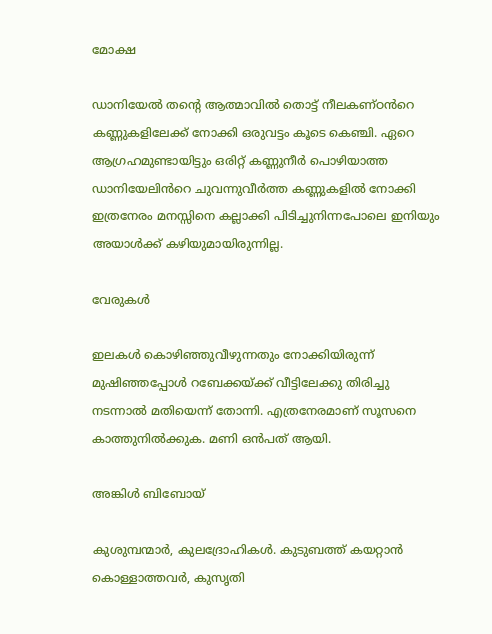മോക്ഷ

ഡാനിയേൽ തൻ്റെ ആത്മാവിൽ തൊട്ട് നീലകണ്ഠൻറെ കണ്ണുകളിലേക്ക് നോക്കി ഒരുവട്ടം കൂടെ കെഞ്ചി. ഏറെ ആഗ്രഹമുണ്ടായിട്ടും ഒരിറ്റ് കണ്ണുനീർ പൊഴിയാത്ത ഡാനിയേലിൻറെ ചുവന്നുവീർത്ത കണ്ണുകളിൽ നോക്കി ഇത്രനേരം മനസ്സിനെ കല്ലാക്കി പിടിച്ചുനിന്നപോലെ ഇനിയും അയാൾക്ക് കഴിയുമായിരുന്നില്ല.

വേരുകൾ

ഇലകൾ കൊഴിഞ്ഞുവീഴുന്നതും നോക്കിയിരുന്ന് മുഷിഞ്ഞപ്പോൾ റബേക്കയ്ക്ക് വീട്ടിലേക്കു തിരിച്ചു നടന്നാൽ മതിയെന്ന് തോന്നി. എത്രനേരമാണ് സൂസനെ കാത്തുനിൽക്കുക. മണി ഒൻപത് ആയി.

അങ്കിൾ ബിബോയ്

കുശുമ്പന്മാർ, കുലദ്രോഹികൾ. കുടുബത്ത് കയറ്റാൻ കൊള്ളാത്തവർ, കുസൃതി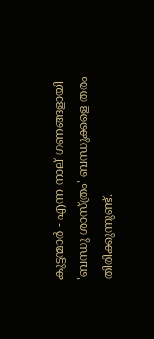കുട്ടന്മാർ - എന്ന നാല് ഗണങ്ങളായി 'ബന്ധു ശാസ്ത്രം' ബന്ധുക്കളെ തരം തിരിക്കുന്നുണ്ട്.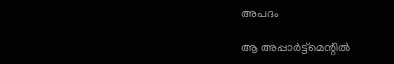അപദം

ആ അപ്പാർട്ട്മെന്റിൽ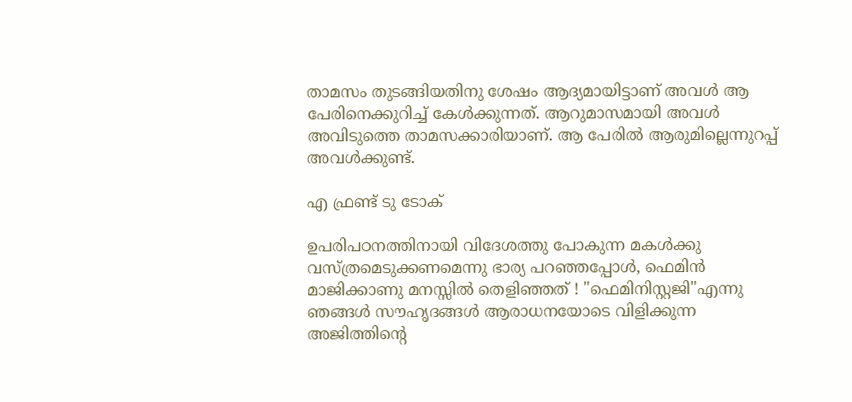താമസം തുടങ്ങിയതിനു ശേഷം ആദ്യമായിട്ടാണ് അവൾ ആ പേരിനെക്കുറിച്ച് കേൾക്കുന്നത്. ആറുമാസമായി അവൾ അവിടുത്തെ താമസക്കാരിയാണ്. ആ പേരിൽ ആരുമില്ലെന്നുറപ്പ് അവൾക്കുണ്ട്.

എ ഫ്രണ്ട് ടു ടോക്

ഉപരിപഠനത്തിനായി വിദേശത്തു പോകുന്ന മകൾക്കു വസ്ത്രമെടുക്കണമെന്നു ഭാര്യ പറഞ്ഞപ്പോൾ, ഫെമിൻ മാജിക്കാണു മനസ്സിൽ തെളിഞ്ഞത് ! "ഫെമിനിസ്റ്റജി"എന്നു ഞങ്ങൾ സൗഹൃദങ്ങൾ ആരാധനയോടെ വിളിക്കുന്ന അജിത്തിന്റെ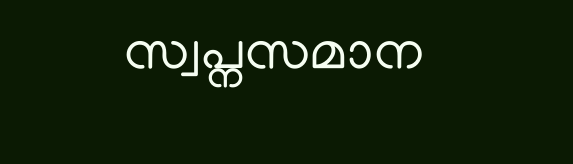സ്വപ്നസമാന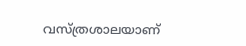വസ്ത്രശാലയാണ്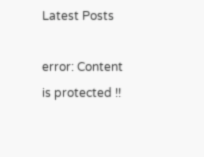Latest Posts

error: Content is protected !!